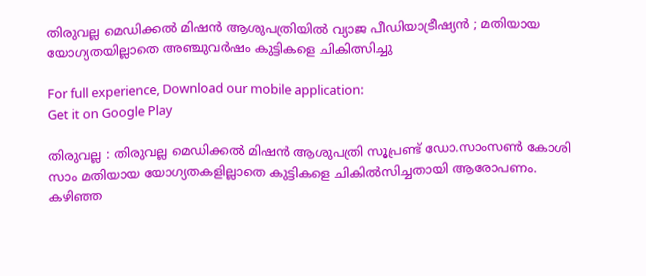തിരുവല്ല മെഡിക്കൽ മിഷൻ ആശുപത്രിയില്‍ വ്യാജ പീഡിയാട്രീഷ്യന്‍ ; മതിയായ യോഗ്യതയില്ലാതെ അഞ്ചുവര്‍ഷം കുട്ടികളെ ചികിത്സിച്ചു

For full experience, Download our mobile application:
Get it on Google Play

തിരുവല്ല : തിരുവല്ല മെഡിക്കൽ മിഷൻ ആശുപത്രി സൂപ്രണ്ട് ഡോ.സാംസൺ കോശി സാം മതിയായ യോഗ്യതകളില്ലാതെ കുട്ടികളെ ചികില്‍സിച്ചതായി ആരോപണം. കഴിഞ്ഞ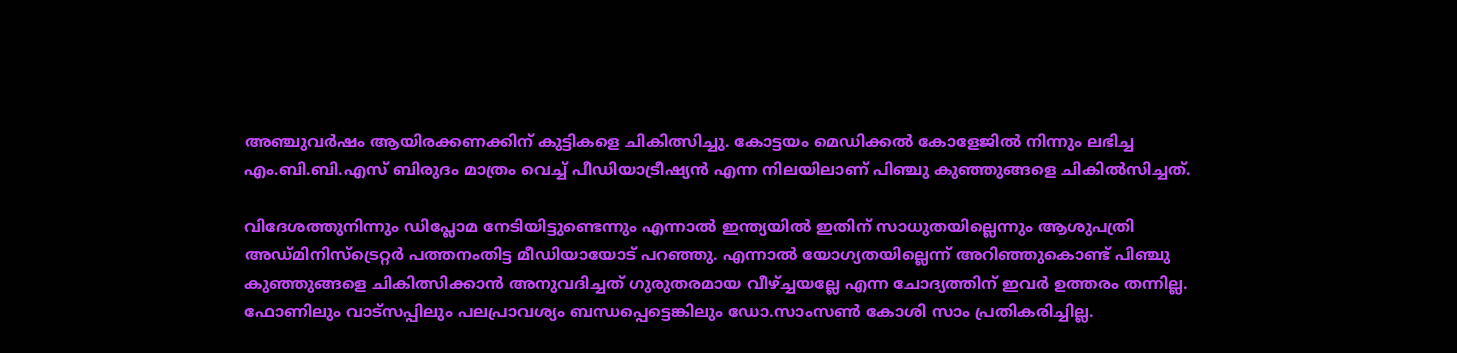അഞ്ചുവര്‍ഷം ആയിരക്കണക്കിന് കുട്ടികളെ ചികിത്സിച്ചു. കോട്ടയം മെഡിക്കല്‍ കോളേജില്‍ നിന്നും ലഭിച്ച എം.ബി.ബി.എസ് ബിരുദം മാത്രം വെച്ച് പീഡിയാട്രീഷ്യന്‍ എന്ന നിലയിലാണ് പിഞ്ചു കുഞ്ഞുങ്ങളെ ചികില്‍സിച്ചത്‌.

വിദേശത്തുനിന്നും ഡിപ്ലോമ നേടിയിട്ടുണ്ടെന്നും എന്നാല്‍ ഇന്ത്യയില്‍ ഇതിന് സാധുതയില്ലെന്നും ആശുപത്രി അഡ്മിനിസ്ട്രെറ്റര്‍ പത്തനംതിട്ട മീഡിയായോട് പറഞ്ഞു. എന്നാല്‍ യോഗ്യതയില്ലെന്ന് അറിഞ്ഞുകൊണ്ട് പിഞ്ചു കുഞ്ഞുങ്ങളെ ചികിത്സിക്കാന്‍ അനുവദിച്ചത് ഗുരുതരമായ വീഴ്ച്ചയല്ലേ എന്ന ചോദ്യത്തിന് ഇവര്‍ ഉത്തരം തന്നില്ല. ഫോണിലും വാട്സപ്പിലും പലപ്രാവശ്യം ബന്ധപ്പെട്ടെങ്കിലും ഡോ.സാംസൺ കോശി സാം പ്രതികരിച്ചില്ല.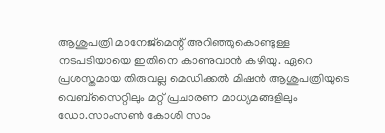ആശുപത്രി മാനേജ്മെന്റ് അറിഞ്ഞുകൊണ്ടുള്ള നടപടിയായെ ഇതിനെ കാണുവാന്‍ കഴിയു. ഏറെ പ്രശസ്തമായ തിരുവല്ല മെഡിക്കല്‍ മിഷന്‍ ആശുപത്രിയുടെ വെബ്സൈറ്റിലും മറ്റ് പ്രചാരണ മാധ്യമങ്ങളിലും ഡോ.സാംസൺ കോശി സാം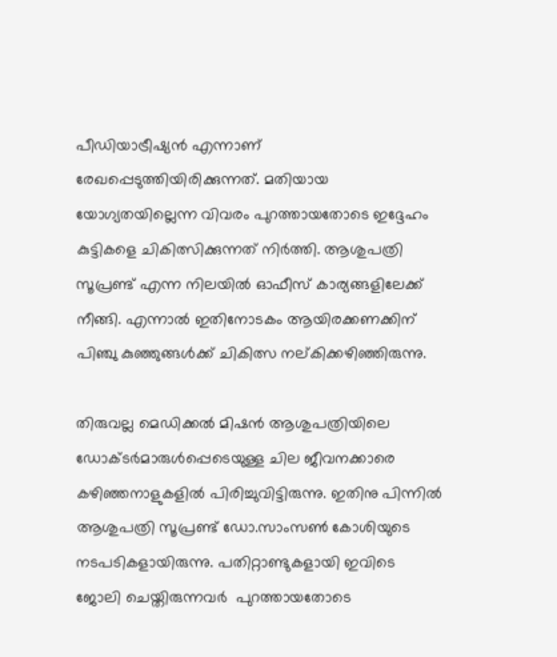പീഡിയാട്രീഷ്യന്‍ എന്നാണ് രേഖപ്പെടുത്തിയിരിക്കുന്നത്. മതിയായ യോഗ്യതയില്ലെന്ന വിവരം പുറത്തായതോടെ ഇദ്ദേഹം കുട്ടികളെ ചികിത്സിക്കുന്നത് നിര്‍ത്തി. ആശുപത്രി സൂപ്രണ്ട് എന്ന നിലയില്‍ ഓഫീസ്‌ കാര്യങ്ങളിലേക്ക് നീങ്ങി. എന്നാല്‍ ഇതിനോടകം ആയിരക്കണക്കിന് പിഞ്ചു കുഞ്ഞുങ്ങള്‍ക്ക്‌ ചികിത്സ നല്കിക്കഴിഞ്ഞിരുന്നു.

തിരുവല്ല മെഡിക്കല്‍ മിഷന്‍ ആശുപത്രിയിലെ ഡോക്ടര്‍മാരുള്‍പ്പെടെയുള്ള ചില ജീവനക്കാരെ കഴിഞ്ഞനാളുകളില്‍ പിരിച്ചുവിട്ടിരുന്നു. ഇതിനു പിന്നില്‍  ആശുപത്രി സൂപ്രണ്ട് ഡോ.സാംസൺ കോശിയുടെ നടപടികളായിരുന്നു. പതിറ്റാണ്ടുകളായി ഇവിടെ ജോലി ചെയ്തിരുന്നവര്‍  പുറത്തായതോടെ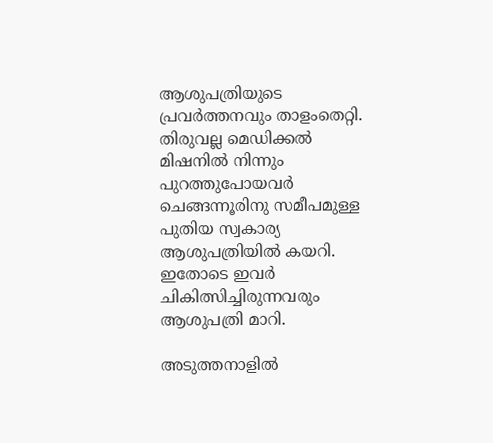ആശുപത്രിയുടെ പ്രവര്‍ത്തനവും താളംതെറ്റി. തിരുവല്ല മെഡിക്കല്‍ മിഷനില്‍ നിന്നും പുറത്തുപോയവര്‍ ചെങ്ങന്നൂരിനു സമീപമുള്ള പുതിയ സ്വകാര്യ ആശുപത്രിയില്‍ കയറി. ഇതോടെ ഇവര്‍ ചികിത്സിച്ചിരുന്നവരും ആശുപത്രി മാറി.

അടുത്തനാളില്‍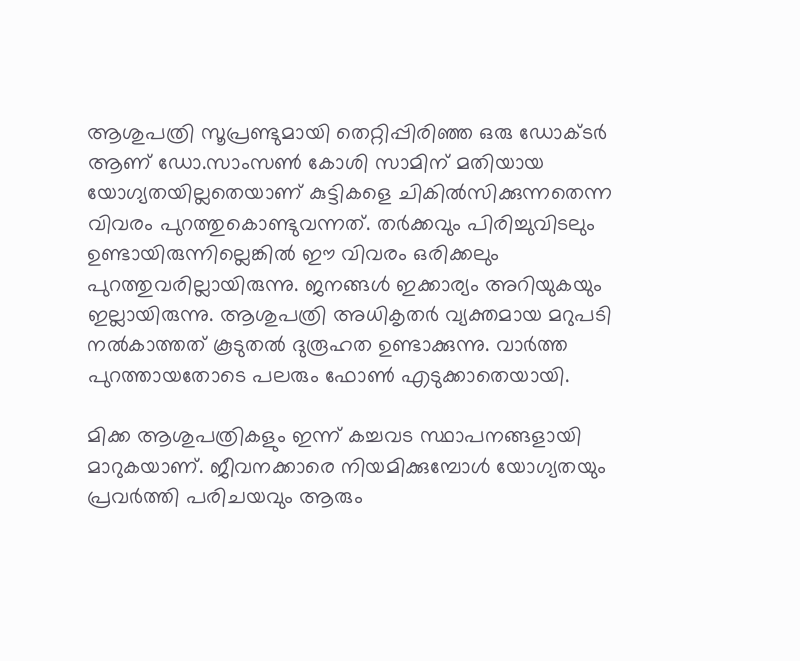ആശുപത്രി സൂപ്രണ്ടുമായി തെറ്റിപ്പിരിഞ്ഞ ഒരു ഡോക്ടര്‍ ആണ് ഡോ.സാംസൺ കോശി സാമിന് മതിയായ യോഗ്യതയില്ലതെയാണ് കുട്ടികളെ ചികില്‍സിക്കുന്നതെന്ന വിവരം പുറത്തുകൊണ്ടുവന്നത്. തര്‍ക്കവും പിരിച്ചുവിടലും ഉണ്ടായിരുന്നില്ലെങ്കില്‍ ഈ വിവരം ഒരിക്കലും പുറത്തുവരില്ലായിരുന്നു. ജനങ്ങള്‍ ഇക്കാര്യം അറിയുകയും ഇല്ലായിരുന്നു. ആശുപത്രി അധികൃതര്‍ വ്യക്തമായ മറുപടി നല്‍കാത്തത് കൂടുതല്‍ ദുരൂഹത ഉണ്ടാക്കുന്നു. വാര്‍ത്ത പുറത്തായതോടെ പലരും ഫോണ്‍ എടുക്കാതെയായി.

മിക്ക ആശുപത്രികളും ഇന്ന് കച്ചവട സ്ഥാപനങ്ങളായി മാറുകയാണ്. ജീവനക്കാരെ നിയമിക്കുമ്പോള്‍ യോഗ്യതയും പ്രവര്‍ത്തി പരിചയവും ആരും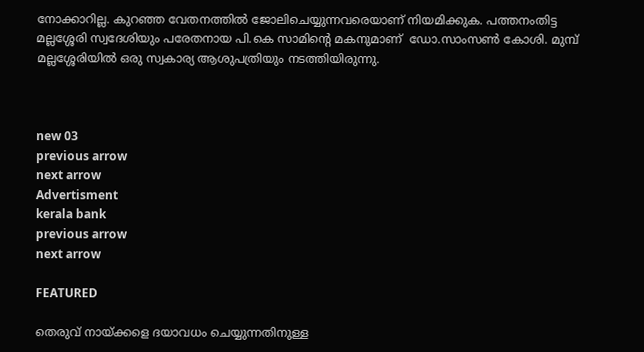നോക്കാറില്ല. കുറഞ്ഞ വേതനത്തില്‍ ജോലിചെയ്യുന്നവരെയാണ് നിയമിക്കുക. പത്തനംതിട്ട മല്ലശ്ശേരി സ്വദേശിയും പരേതനായ പി.കെ സാമിന്റെ മകനുമാണ്  ഡോ.സാംസണ്‍ കോശി. മുമ്പ് മല്ലശ്ശേരിയില്‍ ഒരു സ്വകാര്യ ആശുപത്രിയും നടത്തിയിരുന്നു.



new 03
previous arrow
next arrow
Advertisment
kerala bank
previous arrow
next arrow

FEATURED

തെരുവ് നായ്ക്കളെ ദയാവധം ചെയ്യുന്നതിനുള്ള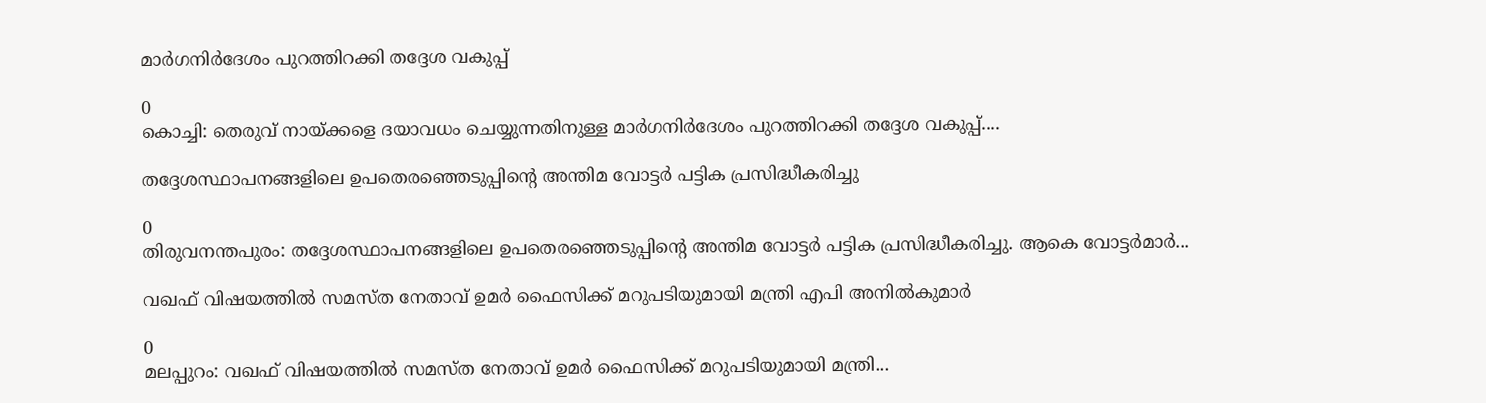മാർഗനിർദേശം പുറത്തിറക്കി തദ്ദേശ വകുപ്പ്

0
കൊച്ചി: തെരുവ് നായ്ക്കളെ ദയാവധം ചെയ്യുന്നതിനുള്ള മാർഗനിർദേശം പുറത്തിറക്കി തദ്ദേശ വകുപ്പ്....

തദ്ദേശസ്ഥാപനങ്ങളിലെ ഉപതെരഞ്ഞെടുപ്പിന്റെ അന്തിമ വോട്ടർ പട്ടിക പ്രസിദ്ധീകരിച്ചു

0
തിരുവനന്തപുരം: തദ്ദേശസ്ഥാപനങ്ങളിലെ ഉപതെരഞ്ഞെടുപ്പിന്റെ അന്തിമ വോട്ടർ പട്ടിക പ്രസിദ്ധീകരിച്ചു. ആകെ വോട്ടർമാർ...

വഖഫ് വിഷയത്തിൽ സമസ്ത നേതാവ് ഉമർ ഫൈസിക്ക് മറുപടിയുമായി മന്ത്രി എപി അനിൽകുമാർ

0
മലപ്പുറം: വഖഫ് വിഷയത്തിൽ സമസ്ത നേതാവ് ഉമർ ഫൈസിക്ക് മറുപടിയുമായി മന്ത്രി...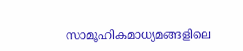സാമൂഹികമാധ്യമങ്ങളിലെ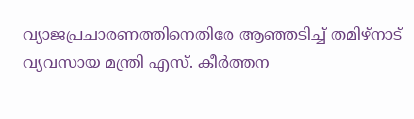വ്യാജപ്രചാരണത്തിനെതിരേ ആഞ്ഞടിച്ച് തമിഴ്നാട് വ്യവസായ മന്ത്രി എസ്. കീർത്തന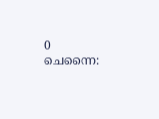0
ചെന്നൈ: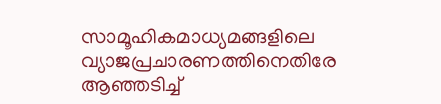സാമൂഹികമാധ്യമങ്ങളിലെ വ്യാജപ്രചാരണത്തിനെതിരേ ആഞ്ഞടിച്ച്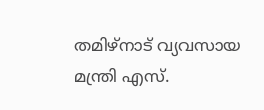തമിഴ്നാട് വ്യവസായ മന്ത്രി എസ്.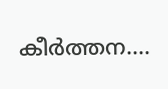കീർത്തന....